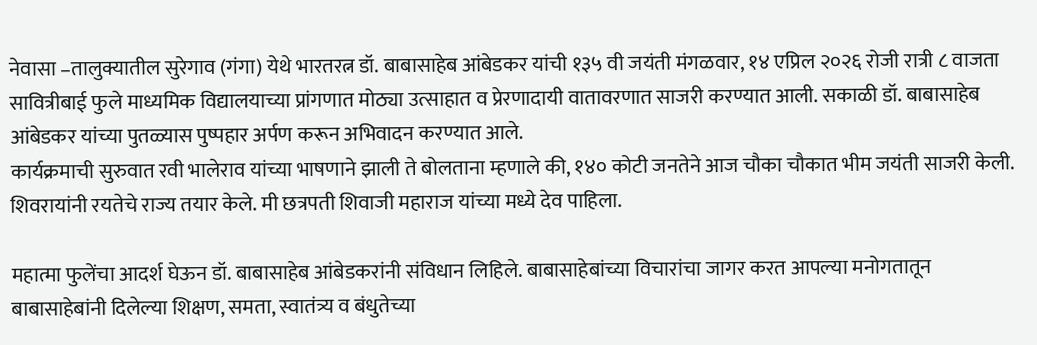नेवासा –तालुक्यातील सुरेगाव (गंगा) येथे भारतरत्न डॉ. बाबासाहेब आंबेडकर यांची १३५ वी जयंती मंगळवार, १४ एप्रिल २०२६ रोजी रात्री ८ वाजता सावित्रीबाई फुले माध्यमिक विद्यालयाच्या प्रांगणात मोठ्या उत्साहात व प्रेरणादायी वातावरणात साजरी करण्यात आली. सकाळी डॉ. बाबासाहेब आंबेडकर यांच्या पुतळ्यास पुष्पहार अर्पण करून अभिवादन करण्यात आले.
कार्यक्रमाची सुरुवात रवी भालेराव यांच्या भाषणाने झाली ते बोलताना म्हणाले की, १४० कोटी जनतेने आज चौका चौकात भीम जयंती साजरी केली. शिवरायांनी रयतेचे राज्य तयार केले. मी छत्रपती शिवाजी महाराज यांच्या मध्ये देव पाहिला.

महात्मा फुलेंचा आदर्श घेऊन डॉ. बाबासाहेब आंबेडकरांनी संविधान लिहिले. बाबासाहेबांच्या विचारांचा जागर करत आपल्या मनोगतातून बाबासाहेबांनी दिलेल्या शिक्षण, समता, स्वातंत्र्य व बंधुतेच्या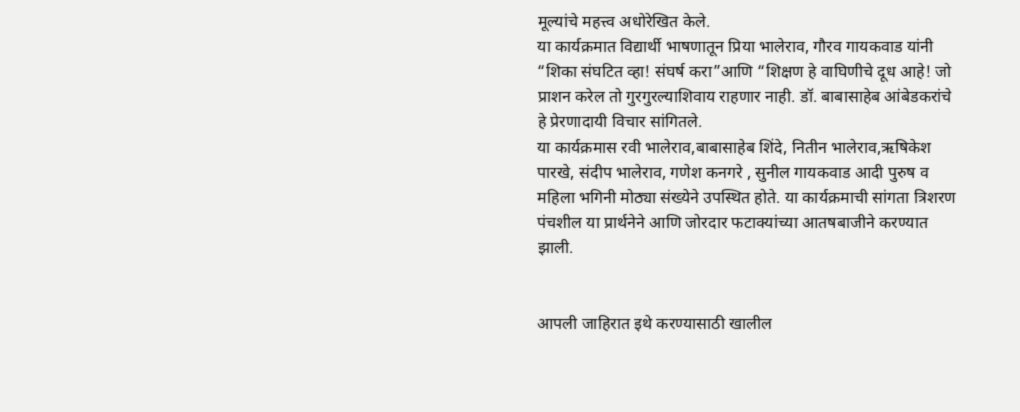मूल्यांचे महत्त्व अधोरेखित केले.
या कार्यक्रमात विद्यार्थी भाषणातून प्रिया भालेराव, गौरव गायकवाड यांनी “शिका संघटित व्हा! संघर्ष करा”आणि “शिक्षण हे वाघिणीचे दूध आहे! जो प्राशन करेल तो गुरगुरल्याशिवाय राहणार नाही. डॉ. बाबासाहेब आंबेडकरांचे हे प्रेरणादायी विचार सांगितले.
या कार्यक्रमास रवी भालेराव,बाबासाहेब शिंदे, नितीन भालेराव,ऋषिकेश पारखे, संदीप भालेराव, गणेश कनगरे , सुनील गायकवाड आदी पुरुष व महिला भगिनी मोठ्या संख्येने उपस्थित होते. या कार्यक्रमाची सांगता त्रिशरण पंचशील या प्रार्थनेने आणि जोरदार फटाक्यांच्या आतषबाजीने करण्यात झाली.


आपली जाहिरात इथे करण्यासाठी खालील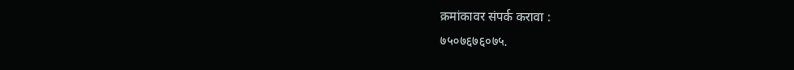क्रमांकावर संपर्क करावा :
७५०७६७६०७५.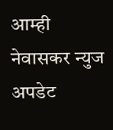आम्ही नेवासकर न्युज अपडेट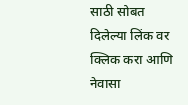साठी सोबत दिलेल्या लिंक वर क्लिक करा आणि नेवासा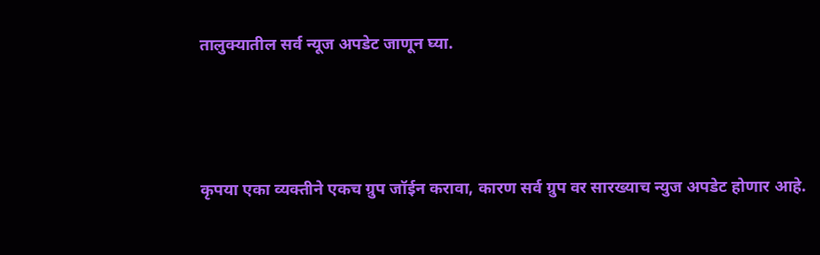तालुक्यातील सर्व न्यूज अपडेट जाणून घ्या.



कृपया एका व्यक्तीने एकच ग्रुप जॉईन करावा, कारण सर्व ग्रुप वर सारख्याच न्युज अपडेट होणार आहे.